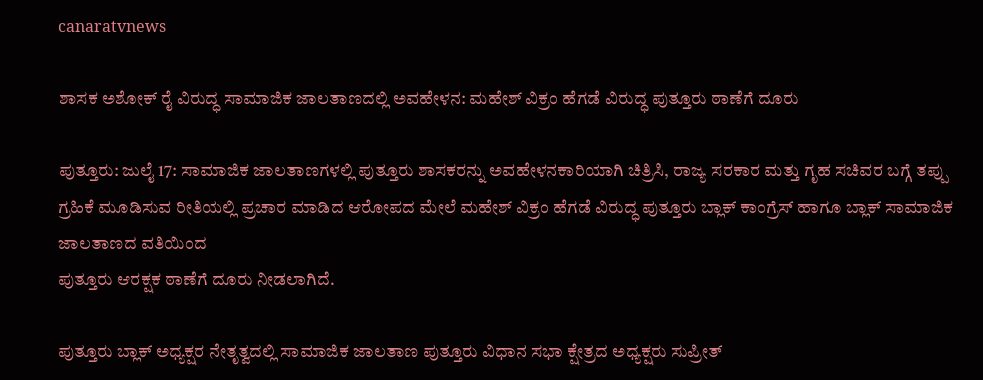canaratvnews

ಶಾಸಕ ಅಶೋಕ್ ರೈ ವಿರುದ್ಧ ಸಾಮಾಜಿಕ ಜಾಲತಾಣದಲ್ಲಿ ಅವಹೇಳನ: ಮಹೇಶ್ ವಿಕ್ರಂ ಹೆಗಡೆ ವಿರುದ್ಧ ಪುತ್ತೂರು ಠಾಣೆಗೆ ದೂರು

ಪುತ್ತೂರು: ಜುಲೈ 17: ಸಾಮಾಜಿಕ ಜಾಲತಾಣಗಳಲ್ಲಿ ಪುತ್ತೂರು ಶಾಸಕರನ್ನು ಅವಹೇಳನಕಾರಿಯಾಗಿ ಚಿತ್ರಿಸಿ, ರಾಜ್ಯ ಸರಕಾರ ಮತ್ತು ಗೃಹ ಸಚಿವರ ಬಗ್ಗೆ ತಪ್ಪು ಗ್ರಹಿಕೆ ಮೂಡಿಸುವ ರೀತಿಯಲ್ಲಿ ಪ್ರಚಾರ ಮಾಡಿದ ಆರೋಪದ ಮೇಲೆ ಮಹೇಶ್ ವಿಕ್ರಂ ಹೆಗಡೆ ವಿರುದ್ಧ ಪುತ್ತೂರು ಬ್ಲಾಕ್ ಕಾಂಗ್ರೆಸ್ ಹಾಗೂ ಬ್ಲಾಕ್ ಸಾಮಾಜಿಕ ಜಾಲತಾಣದ ವತಿಯಿಂದ
ಪುತ್ತೂರು ಆರಕ್ಷಕ ಠಾಣೆಗೆ ದೂರು ನೀಡಲಾಗಿದೆ.

ಪುತ್ತೂರು ಬ್ಲಾಕ್ ಅಧ್ಯಕ್ಷರ ನೇತೃತ್ವದಲ್ಲಿ ಸಾಮಾಜಿಕ ಜಾಲತಾಣ ಪುತ್ತೂರು ವಿಧಾನ ಸಭಾ ಕ್ಷೇತ್ರದ ಅಧ್ಯಕ್ಷರು ಸುಪ್ರೀತ್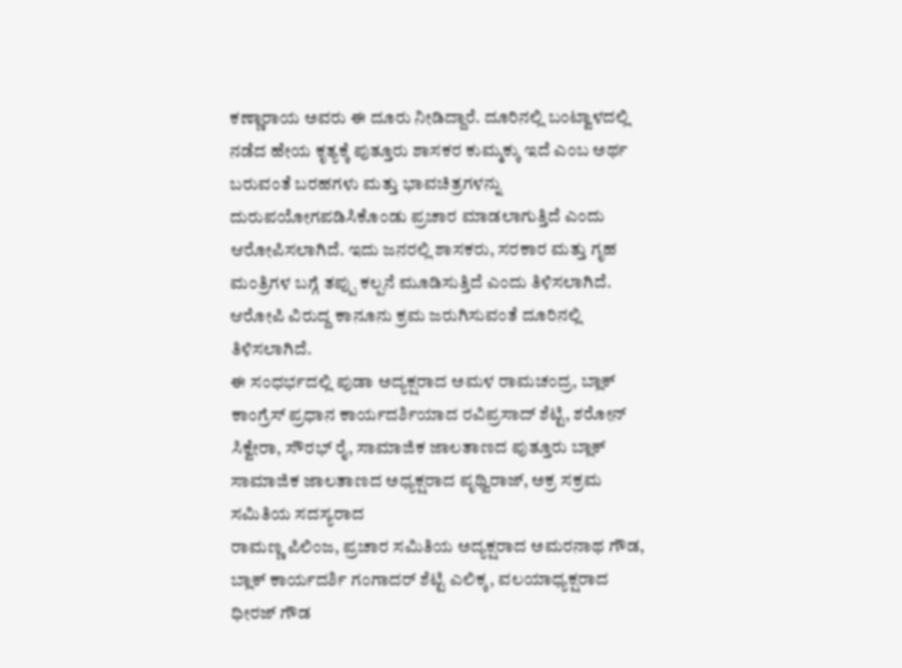ಕಣ್ಣಾರಾಯ ಅವರು ಈ ದೂರು ನೀಡಿದ್ದಾರೆ. ದೂರಿನಲ್ಲಿ ಬಂಟ್ವಾಳದಲ್ಲಿ ನಡೆದ ಹೇಯ ಕೃತ್ಯಕ್ಕೆ ಪುತ್ತೂರು ಶಾಸಕರ ಕುಮ್ಮಕ್ಕು ಇದೆ ಎಂಬ ಅರ್ಥ ಬರುವಂತೆ ಬರಹಗಳು ಮತ್ತು ಭಾವಚಿತ್ರಗಳನ್ನು ದುರುಪಯೋಗಪಡಿಸಿಕೊಂಡು ಪ್ರಚಾರ ಮಾಡಲಾಗುತ್ತಿದೆ ಎಂದು ಆರೋಪಿಸಲಾಗಿದೆ. ಇದು ಜನರಲ್ಲಿ ಶಾಸಕರು, ಸರಕಾರ ಮತ್ತು ಗೃಹ ಮಂತ್ರಿಗಳ ಬಗ್ಗೆ ತಪ್ಪು ಕಲ್ಪನೆ ಮೂಡಿಸುತ್ತಿದೆ ಎಂದು ತಿಳಿಸಲಾಗಿದೆ.
ಆರೋಪಿ ವಿರುದ್ದ ಕಾನೂನು ಕ್ರಮ ಜರುಗಿಸುವಂತೆ ದೂರಿನಲ್ಲಿ ತಿಳಿಸಲಾಗಿದೆ.
ಈ ಸಂಧರ್ಭದಲ್ಲಿ ಪುಡಾ ಅದ್ಯಕ್ಷರಾದ ಅಮಳ ರಾಮಚಂದ್ರ, ಬ್ಲಾಕ್ ಕಾಂಗ್ರೆಸ್ ಪ್ರಧಾನ ಕಾರ್ಯದರ್ಶಿಯಾದ ರವಿಪ್ರಸಾದ್ ಶೆಟ್ಟಿ, ಶರೋನ್ ಸಿಕ್ವೇರಾ, ಸೌರಭ್ ರೈ, ಸಾಮಾಜಿಕ ಜಾಲತಾಣದ ಪುತ್ತೂರು ಬ್ಲಾಕ್ ಸಾಮಾಜಿಕ ಜಾಲತಾಣದ ಅಧ್ಯಕ್ಷರಾದ ಪೃಥ್ವಿರಾಜ್, ಅಕ್ರ ಸಕ್ರಮ ಸಮಿತಿಯ ಸದಸ್ಯರಾದ
ರಾಮಣ್ಣ ಪಿಲಿಂಜ, ಪ್ರಚಾರ ಸಮಿತಿಯ ಅದ್ಯಕ್ಷರಾದ ಅಮರನಾಥ ಗೌಡ, ಬ್ಲಾಕ್ ಕಾರ್ಯದರ್ಶಿ ಗಂಗಾದರ್ ಶೆಟ್ಟಿ ಎಲಿಕ್ಕ, ವಲಯಾಧ್ಯಕ್ಷರಾದ ಧೀರಜ್ ಗೌಡ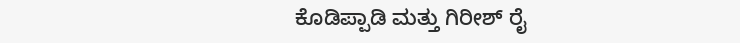ಕೊಡಿಪ್ಪಾಡಿ ಮತ್ತು ಗಿರೀಶ್ ರೈ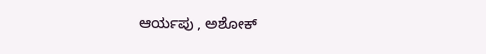ಆರ್ಯಪು , ಅಶೋಕ್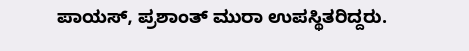ಪಾಯಸ್, ಪ್ರಶಾಂತ್ ಮುರಾ ಉಪಸ್ಥಿತರಿದ್ದರು.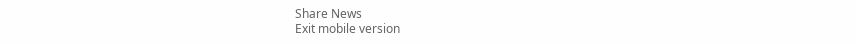Share News
Exit mobile version